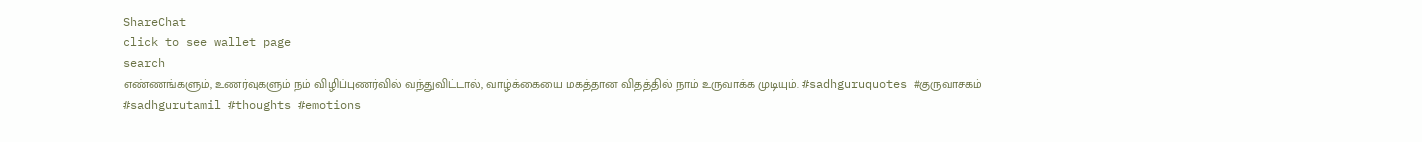ShareChat
click to see wallet page
search
எண்ணங்களும், உணர்வுகளும் நம் விழிப்புணர்வில் வந்துவிட்டால், வாழ்க்கையை மகத்தான விதத்தில் நாம் உருவாக்க முடியும். #sadhguruquotes #குருவாசகம் #sadhgurutamil #thoughts #emotions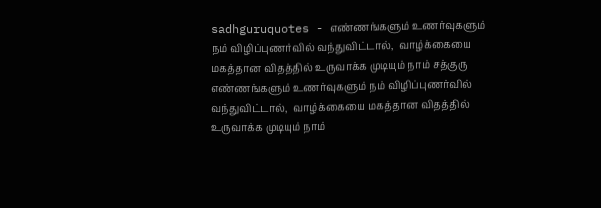sadhguruquotes - எண்ணங்களும் உணர்வுகளும் நம் விழிப்புணர்வில் வந்துவிட்டால்,  வாழ்க்கையை மகத்தான விதத்தில் உருவாக்க முடியும் நாம் சத்குரு எண்ணங்களும் உணர்வுகளும் நம் விழிப்புணர்வில் வந்துவிட்டால்,  வாழ்க்கையை மகத்தான விதத்தில் உருவாக்க முடியும் நாம்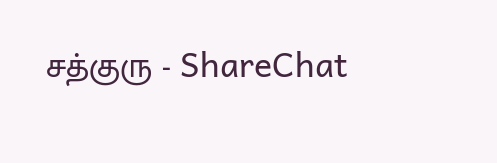சத்குரு - ShareChat